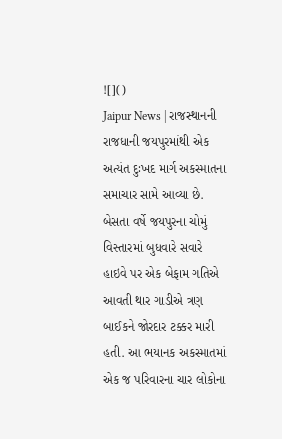![]()
Jaipur News | રાજસ્થાનની રાજધાની જયપુરમાંથી એક અત્યંત દુઃખદ માર્ગ અકસ્માતના સમાચાર સામે આવ્યા છે. બેસતા વર્ષે જયપુરના ચોમું વિસ્તારમાં બુધવારે સવારે હાઇવે પર એક બેફામ ગતિએ આવતી થાર ગાડીએ ત્રણ બાઈકને જોરદાર ટક્કર મારી હતી. આ ભયાનક અકસ્માતમાં એક જ પરિવારના ચાર લોકોના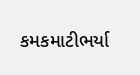કમકમાટીભર્યા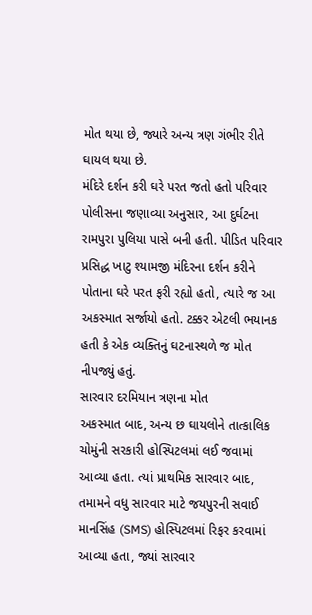મોત થયા છે, જ્યારે અન્ય ત્રણ ગંભીર રીતે ઘાયલ થયા છે.
મંદિરે દર્શન કરી ઘરે પરત જતો હતો પરિવાર
પોલીસના જણાવ્યા અનુસાર, આ દુર્ઘટના રામપુરા પુલિયા પાસે બની હતી. પીડિત પરિવાર પ્રસિદ્ધ ખાટુ શ્યામજી મંદિરના દર્શન કરીને પોતાના ઘરે પરત ફરી રહ્યો હતો, ત્યારે જ આ અકસ્માત સર્જાયો હતો. ટક્કર એટલી ભયાનક હતી કે એક વ્યક્તિનું ઘટનાસ્થળે જ મોત નીપજ્યું હતું.
સારવાર દરમિયાન ત્રણના મોત
અકસ્માત બાદ, અન્ય છ ઘાયલોને તાત્કાલિક ચોમુંની સરકારી હોસ્પિટલમાં લઈ જવામાં આવ્યા હતા. ત્યાં પ્રાથમિક સારવાર બાદ, તમામને વધુ સારવાર માટે જયપુરની સવાઈ માનસિંહ (SMS) હોસ્પિટલમાં રિફર કરવામાં આવ્યા હતા, જ્યાં સારવાર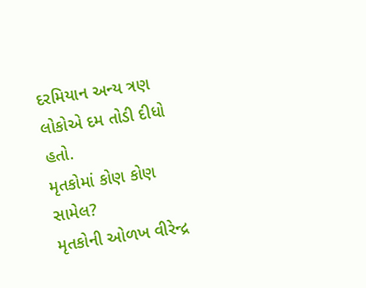દરમિયાન અન્ય ત્રણ લોકોએ દમ તોડી દીધો હતો.
મૃતકોમાં કોણ કોણ સામેલ?
મૃતકોની ઓળખ વીરેન્દ્ર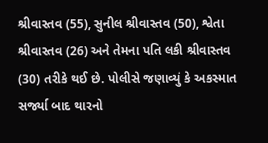શ્રીવાસ્તવ (55), સુનીલ શ્રીવાસ્તવ (50), શ્વેતા શ્રીવાસ્તવ (26) અને તેમના પતિ લકી શ્રીવાસ્તવ (30) તરીકે થઈ છે. પોલીસે જણાવ્યું કે અકસ્માત સર્જ્યા બાદ થારનો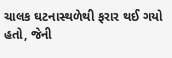ચાલક ઘટનાસ્થળેથી ફરાર થઈ ગયો હતો, જેની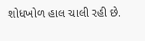શોધખોળ હાલ ચાલી રહી છે.